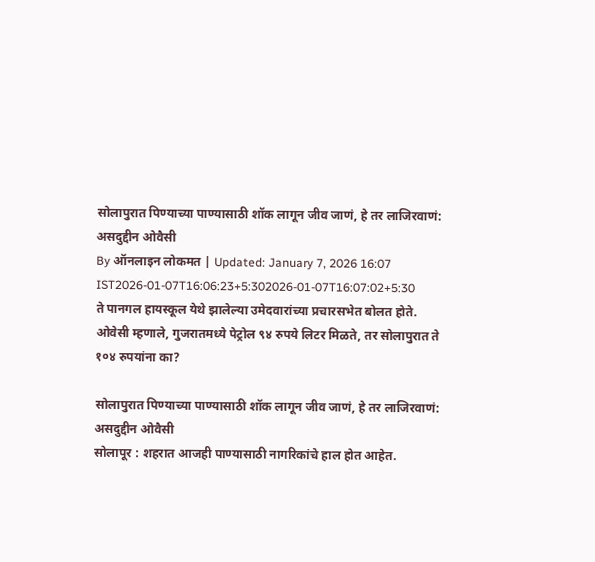सोलापुरात पिण्याच्या पाण्यासाठी शॉक लागून जीव जाणं, हे तर लाजिरवाणं: असदुद्दीन ओवैसी
By ऑनलाइन लोकमत | Updated: January 7, 2026 16:07 IST2026-01-07T16:06:23+5:302026-01-07T16:07:02+5:30
ते पानगल हायस्कूल येथे झालेल्या उमेदवारांच्या प्रचारसभेत बोलत होते. ओवेसी म्हणाले, गुजरातमध्ये पेट्रोल ९४ रुपये लिटर मिळते, तर सोलापुरात ते १०४ रुपयांना का?

सोलापुरात पिण्याच्या पाण्यासाठी शॉक लागून जीव जाणं, हे तर लाजिरवाणं: असदुद्दीन ओवैसी
सोलापूर : शहरात आजही पाण्यासाठी नागरिकांचे हाल होत आहेत.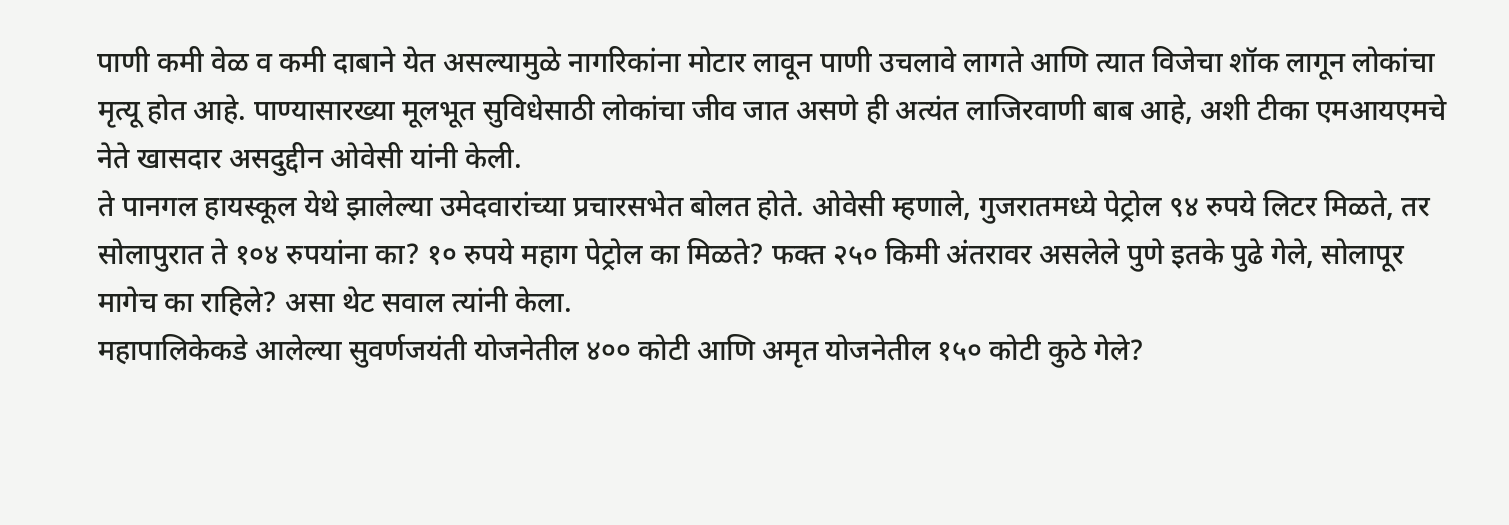पाणी कमी वेळ व कमी दाबाने येत असल्यामुळे नागरिकांना मोटार लावून पाणी उचलावे लागते आणि त्यात विजेचा शॉक लागून लोकांचा मृत्यू होत आहे. पाण्यासारख्या मूलभूत सुविधेसाठी लोकांचा जीव जात असणे ही अत्यंत लाजिरवाणी बाब आहे, अशी टीका एमआयएमचे नेते खासदार असदुद्दीन ओवेसी यांनी केली.
ते पानगल हायस्कूल येथे झालेल्या उमेदवारांच्या प्रचारसभेत बोलत होते. ओवेसी म्हणाले, गुजरातमध्ये पेट्रोल ९४ रुपये लिटर मिळते, तर सोलापुरात ते १०४ रुपयांना का? १० रुपये महाग पेट्रोल का मिळते? फक्त २५० किमी अंतरावर असलेले पुणे इतके पुढे गेले, सोलापूर मागेच का राहिले? असा थेट सवाल त्यांनी केला.
महापालिकेकडे आलेल्या सुवर्णजयंती योजनेतील ४०० कोटी आणि अमृत योजनेतील १५० कोटी कुठे गेले?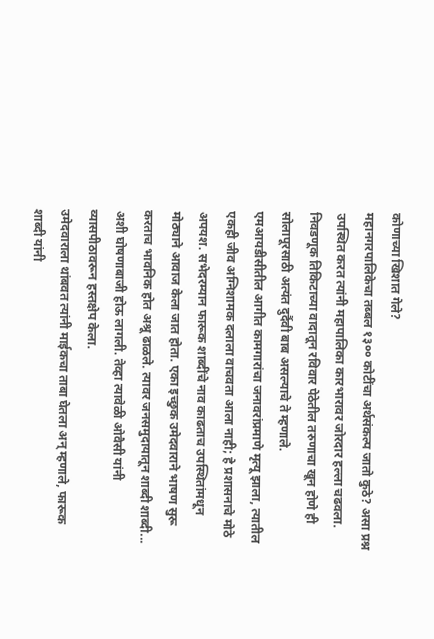कोणाच्या खिशात गेले?
महानगरपालिकेचा तब्बल १३०० कोटींचा अर्थसंकल्प जातो कुठे? असा प्रश्न उपस्थित करत त्यांनी महापालिका कारभारावर जोरदार हल्ला चढवला. निवडणूक तिकिटाच्या वादातून रविवार पेठेतील तरुणाचा खून होणे ही सोलापूरसाठी अत्यंत दुर्दैवी बाब असल्याचे ते म्हणाले.
एमआयडीसीतील आगीत कामगारांचा जनावरांप्रमाणे मृत्यू झाला, त्यातील एकही जीव अग्निशामक दलाला वाचवता आला नाही; हे प्रशासनाचे मोठे अपयश. सभेदरम्यान फारूक शाब्दींचे नाव काढताच उपस्थितांमधून मोठ्याने आवाज केला जात होता. एका इच्छुक उमेदवाराने भाषण सुरू करताच भावनिक होत अश्रू ढाळले. त्यावर जनसमुदायातून शाब्दी शाब्दी... अशी घोषणाबाजी होऊ लागली. तेव्हा त्यावेळी ओवैसी यांनी व्यासपीठावरून हस्तक्षेप केला.
उमेदवाराला थांबवत त्यांनी माईकचा ताबा घेतला अन् म्हणाले, फारूक शाब्दी यांनी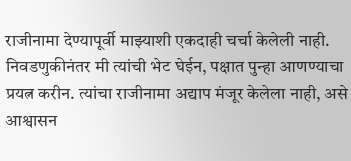राजीनामा देण्यापूर्वी माझ्याशी एकदाही चर्चा केलेली नाही. निवडणुकीनंतर मी त्यांची भेट घेईन, पक्षात पुन्हा आणण्याचा प्रयत्न करीन. त्यांचा राजीनामा अद्याप मंजूर केलेला नाही, असे आश्वासन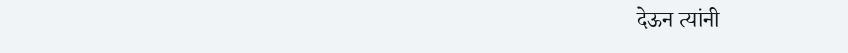देऊन त्यांनी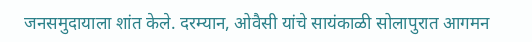जनसमुदायाला शांत केले. दरम्यान, ओवैसी यांचे सायंकाळी सोलापुरात आगमन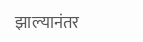झाल्यानंतर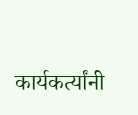कार्यकर्त्यांनी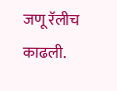जणू रॅलीच काढली.